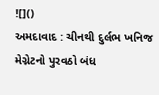![]()
અમદાવાદ : ચીનથી દુર્લભ ખનિજ મેગ્નેટનો પુરવઠો બંધ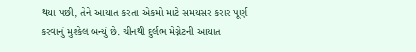થયા પછી, તેને આયાત કરતા એકમો માટે સમયસર કરાર પૂર્ણ કરવાનું મુશ્કેલ બન્યું છે. ચીનથી દુર્લભ મેગ્નેટની આયાત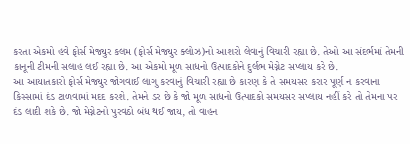કરતા એકમો હવે ફોર્સ મેજ્યુર કલમ (ફોર્સ મેજ્યુર ક્લોઝ)નો આશરો લેવાનું વિચારી રહ્યા છે. તેઓ આ સંદર્ભમાં તેમની કાનૂની ટીમની સલાહ લઈ રહ્યા છે. આ એકમો મૂળ સાધનો ઉત્પાદકોને દુર્લભ મેગ્નેટ સપ્લાય કરે છે.
આ આયાતકારો ફોર્સ મેજ્યુર જોગવાઈ લાગુ કરવાનું વિચારી રહ્યા છે કારણ કે તે સમયસર કરાર પૂર્ણ ન કરવાના કિસ્સામાં દંડ ટાળવામાં મદદ કરશે. તેમને ડર છે કે જો મૂળ સાધનો ઉત્પાદકો સમયસર સપ્લાય નહીં કરે તો તેમના પર દંડ લાદી શકે છે. જો મેગ્નેટનો પુરવઠો બંધ થઈ જાય, તો વાહન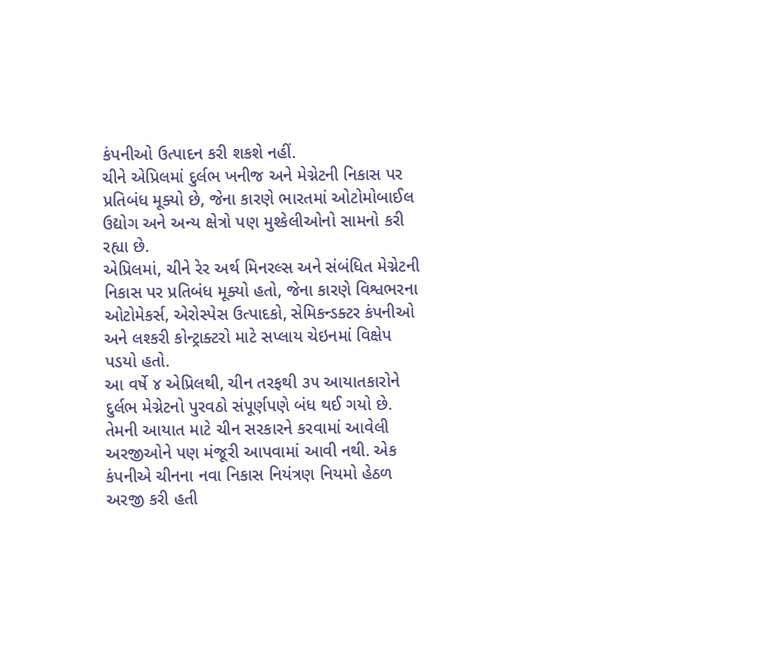કંપનીઓ ઉત્પાદન કરી શકશે નહીં.
ચીને એપ્રિલમાં દુર્લભ ખનીજ અને મેગ્નેટની નિકાસ પર પ્રતિબંધ મૂક્યો છે, જેના કારણે ભારતમાં ઓટોમોબાઈલ ઉદ્યોગ અને અન્ય ક્ષેત્રો પણ મુશ્કેલીઓનો સામનો કરી રહ્યા છે.
એપ્રિલમાં, ચીને રેર અર્થ મિનરલ્સ અને સંબંધિત મેગ્નેટની નિકાસ પર પ્રતિબંધ મૂક્યો હતો, જેના કારણે વિશ્વભરના ઓટોમેકર્સ, એરોસ્પેસ ઉત્પાદકો, સેમિકન્ડક્ટર કંપનીઓ અને લશ્કરી કોન્ટ્રાક્ટરો માટે સપ્લાય ચેઇનમાં વિક્ષેપ પડયો હતો.
આ વર્ષે ૪ એપ્રિલથી, ચીન તરફથી ૩૫ આયાતકારોને દુર્લભ મેગ્નેટનો પુરવઠો સંપૂર્ણપણે બંધ થઈ ગયો છે. તેમની આયાત માટે ચીન સરકારને કરવામાં આવેલી અરજીઓને પણ મંજૂરી આપવામાં આવી નથી. એક કંપનીએ ચીનના નવા નિકાસ નિયંત્રણ નિયમો હેઠળ અરજી કરી હતી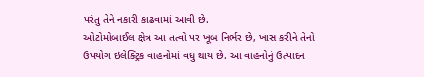પરંતુ તેને નકારી કાઢવામાં આવી છે.
ઓટોમોબાઈલ ક્ષેત્ર આ તત્વો પર ખૂબ નિર્ભર છે, ખાસ કરીને તેનો ઉપયોગ ઇલેક્ટ્રિક વાહનોમાં વધુ થાય છે. આ વાહનોનું ઉત્પાદન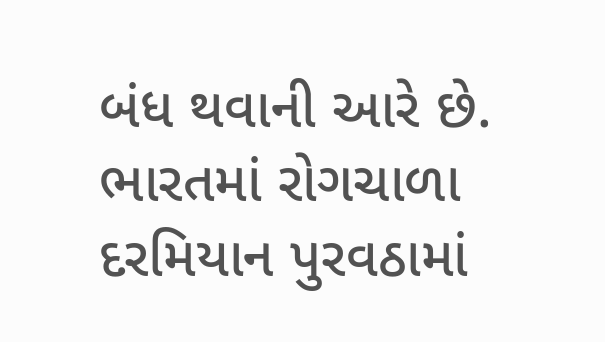બંધ થવાની આરે છે. ભારતમાં રોગચાળા દરમિયાન પુરવઠામાં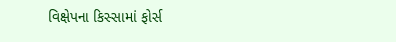વિક્ષેપના કિસ્સામાં ફોર્સ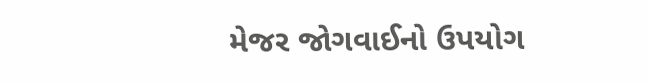મેજર જોગવાઈનો ઉપયોગ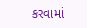કરવામાં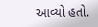આવ્યો હતો.